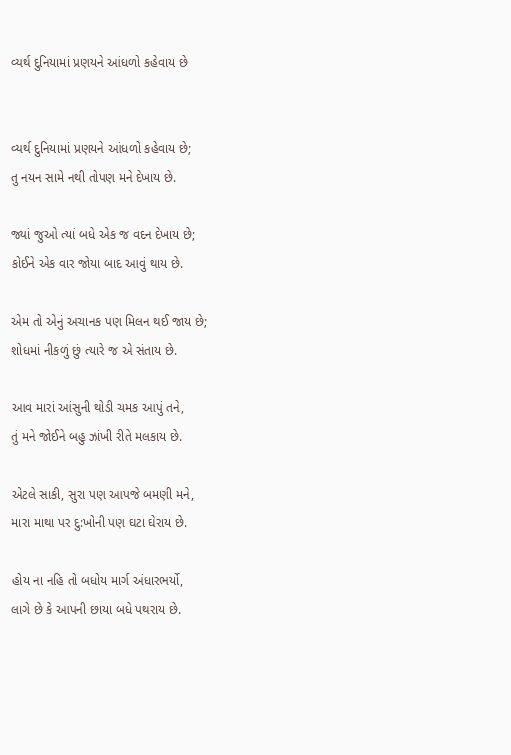વ્યર્થ દુનિયામાં પ્રણયને આંધળો કહેવાય છે


વ્યર્થ દુનિયામાં પ્રણયને આંધળો કહેવાય છે;
તુ નયન સામે નથી તોપણ મને દેખાય છે.

જ્યાં જુઓ ત્યાં બધે એક જ વદન દેખાય છે;
કોઈને એક વાર જોયા બાદ આવું થાય છે.

એમ તો એનું અચાનક પણ મિલન થઈ જાય છે;
શોધમાં નીકળું છું ત્યારે જ એ સંતાય છે.

આવ મારાં આંસુની થોડી ચમક આપું તને,
તું મને જોઈને બહુ ઝાંખી રીતે મલકાય છે.

એટલે સાકી, સુરા પણ આપજે બમણી મને,
મારા માથા પર દુ:ખોની પણ ઘટા ઘેરાય છે.

હોય ના નહિ તો બધોય માર્ગ અંધારભર્યો,
લાગે છે કે આપની છાયા બધે પથરાય છે.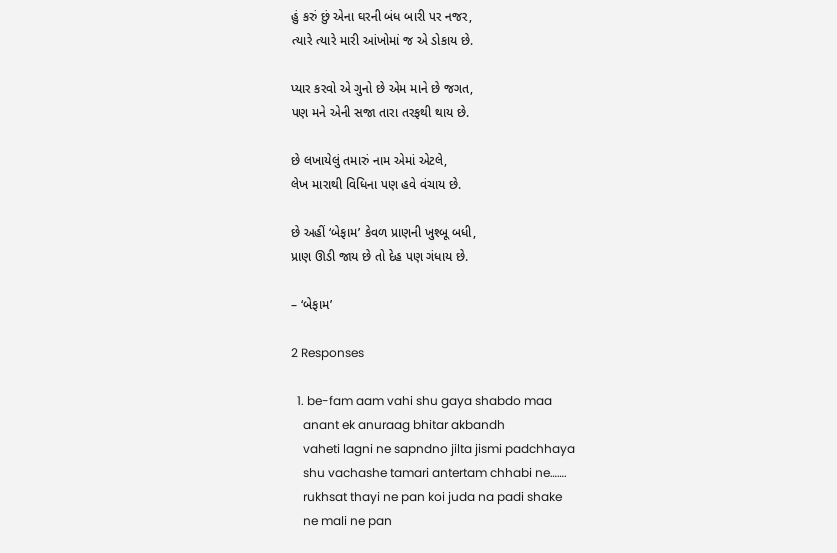હું કરું છું એના ઘરની બંધ બારી પર નજર,
ત્યારે ત્યારે મારી આંખોમાં જ એ ડોકાય છે.

પ્યાર કરવો એ ગુનો છે એમ માને છે જગત,
પણ મને એની સજા તારા તરફથી થાય છે.

છે લખાયેલું તમારું નામ એમાં એટલે,
લેખ મારાથી વિધિના પણ હવે વંચાય છે.

છે અહીં ‘બેફામ’ કેવળ પ્રાણની ખુશ્બૂ બધી,
પ્રાણ ઊડી જાય છે તો દેહ પણ ગંધાય છે.

– ‘બેફામ’

2 Responses

  1. be-fam aam vahi shu gaya shabdo maa
    anant ek anuraag bhitar akbandh
    vaheti lagni ne sapndno jilta jismi padchhaya
    shu vachashe tamari antertam chhabi ne…….
    rukhsat thayi ne pan koi juda na padi shake
    ne mali ne pan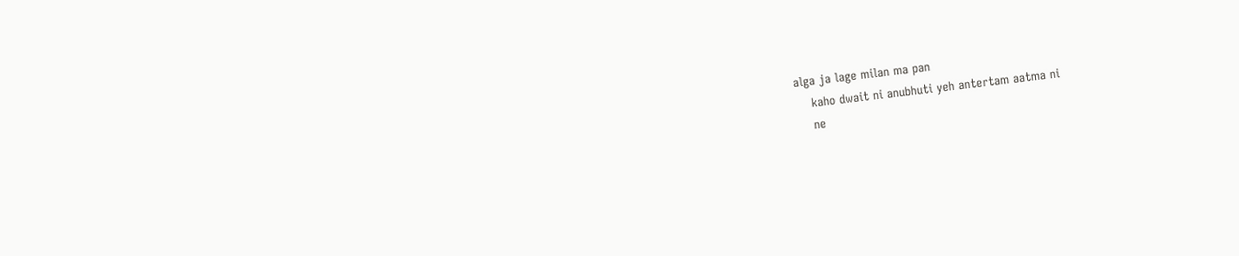alga ja lage milan ma pan
    kaho dwait ni anubhuti yeh antertam aatma ni
    ne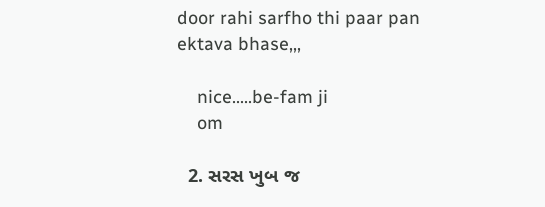door rahi sarfho thi paar pan ektava bhase,,,

    nice…..be-fam ji
    om

  2. સરસ ખુબ જ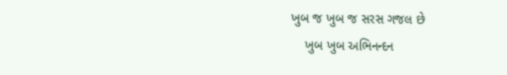ખુબ જ ખુબ જ સરસ ગજલ છે
    ખુબ ખુબ અભિનન્દન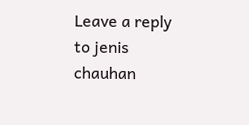Leave a reply to jenis chauhan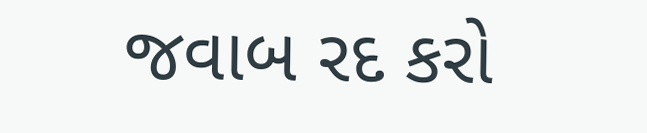જવાબ રદ કરો